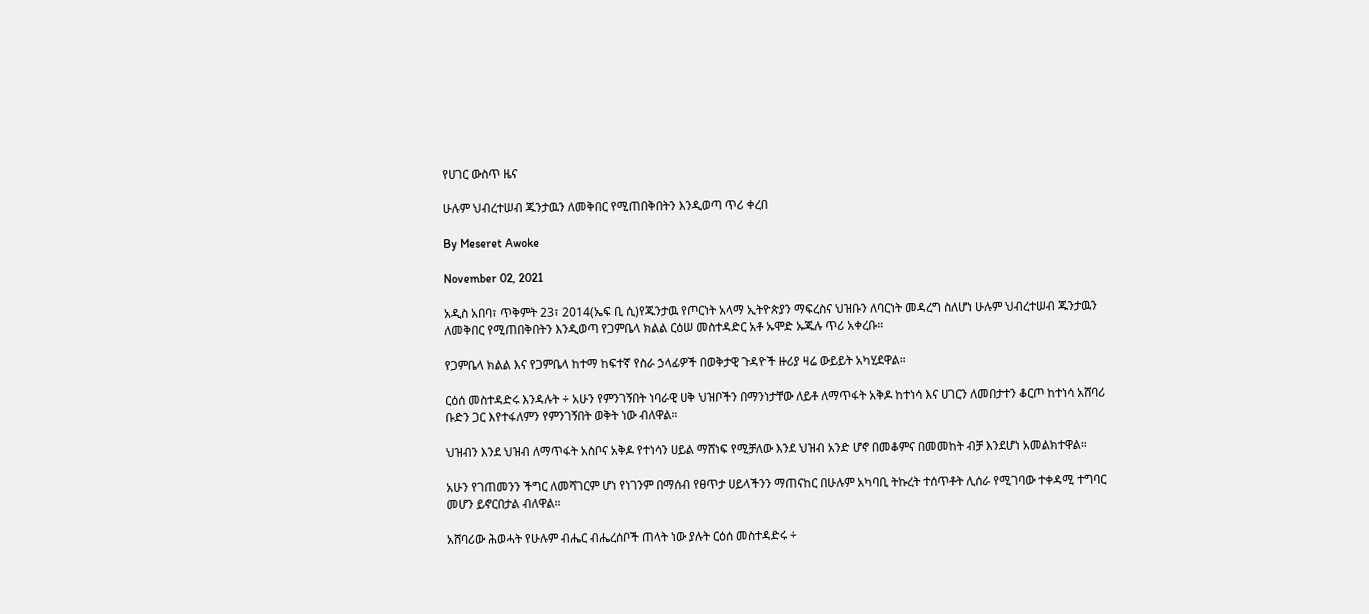የሀገር ውስጥ ዜና

ሁሉም ህብረተሠብ ጁንታዉን ለመቅበር የሚጠበቅበትን እንዲወጣ ጥሪ ቀረበ

By Meseret Awoke

November 02, 2021

አዲስ አበባ፣ ጥቅምት 23፣ 2014(ኤፍ ቢ ሲ)የጁንታዉ የጦርነት አላማ ኢትዮጵያን ማፍረስና ህዝቡን ለባርነት መዳረግ ስለሆነ ሁሉም ህብረተሠብ ጁንታዉን ለመቅበር የሚጠበቅበትን እንዲወጣ የጋምቤላ ክልል ርዕሠ መስተዳድር አቶ ኡሞድ ኡጁሉ ጥሪ አቀረቡ።

የጋምቤላ ክልል እና የጋምቤላ ከተማ ከፍተኛ የስራ ኃላፊዎች በወቅታዊ ጉዳዮች ዙሪያ ዛሬ ውይይት አካሂደዋል።

ርዕሰ መስተዳድሩ እንዳሉት ÷ አሁን የምንገኝበት ነባራዊ ሀቅ ህዝቦችን በማንነታቸው ለይቶ ለማጥፋት አቅዶ ከተነሳ እና ሀገርን ለመበታተን ቆርጦ ከተነሳ አሸባሪ ቡድን ጋር እየተፋለምን የምንገኝበት ወቅት ነው ብለዋል።

ህዝብን እንደ ህዝብ ለማጥፋት አስቦና አቅዶ የተነሳን ሀይል ማሸነፍ የሚቻለው እንደ ህዝብ አንድ ሆኖ በመቆምና በመመከት ብቻ እንደሆነ አመልክተዋል።

አሁን የገጠመንን ችግር ለመሻገርም ሆነ የነገንም በማሰብ የፀጥታ ሀይላችንን ማጠናከር በሁሉም አካባቢ ትኩረት ተሰጥቶት ሊሰራ የሚገባው ተቀዳሚ ተግባር መሆን ይኖርበታል ብለዋል።

አሸባሪው ሕወሓት የሁሉም ብሔር ብሔረሰቦች ጠላት ነው ያሉት ርዕሰ መስተዳድሩ ÷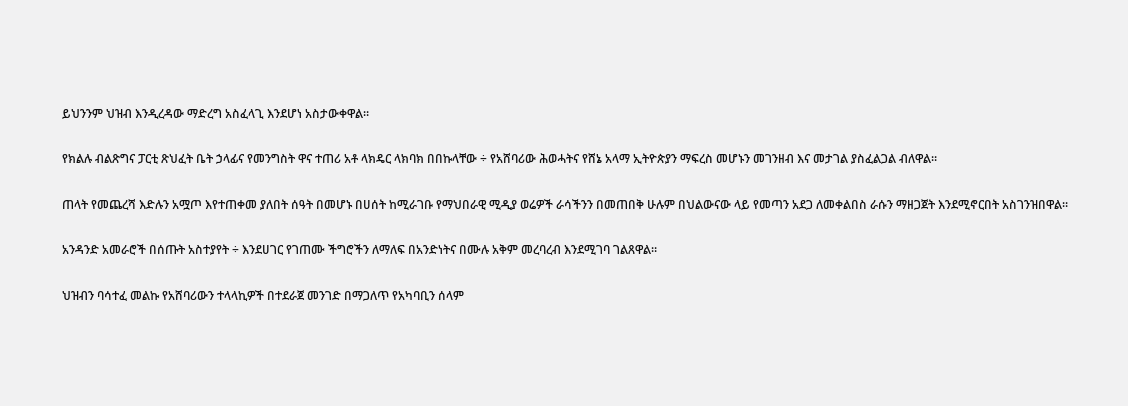ይህንንም ህዝብ እንዲረዳው ማድረግ አስፈላጊ እንደሆነ አስታውቀዋል።

የክልሉ ብልጽግና ፓርቲ ጽህፈት ቤት ኃላፊና የመንግስት ዋና ተጠሪ አቶ ላክዴር ላክባክ በበኩላቸው ÷ የአሸባሪው ሕወሓትና የሸኔ አላማ ኢትዮጵያን ማፍረስ መሆኑን መገንዘብ እና መታገል ያስፈልጋል ብለዋል።

ጠላት የመጨረሻ እድሉን አሟጦ እየተጠቀመ ያለበት ሰዓት በመሆኑ በሀሰት ከሚራገቡ የማህበራዊ ሚዲያ ወሬዎች ራሳችንን በመጠበቅ ሁሉም በህልውናው ላይ የመጣን አደጋ ለመቀልበስ ራሱን ማዘጋጀት እንደሚኖርበት አስገንዝበዋል።

አንዳንድ አመራሮች በሰጡት አስተያየት ÷ እንደሀገር የገጠሙ ችግሮችን ለማለፍ በአንድነትና በሙሉ አቅም መረባረብ እንደሚገባ ገልጸዋል።

ህዝብን ባሳተፈ መልኩ የአሸባሪውን ተላላኪዎች በተደራጀ መንገድ በማጋለጥ የአካባቢን ሰላም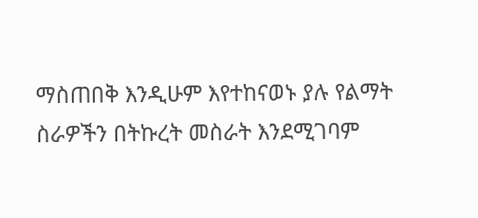ማስጠበቅ እንዲሁም እየተከናወኑ ያሉ የልማት ስራዎችን በትኩረት መስራት እንደሚገባም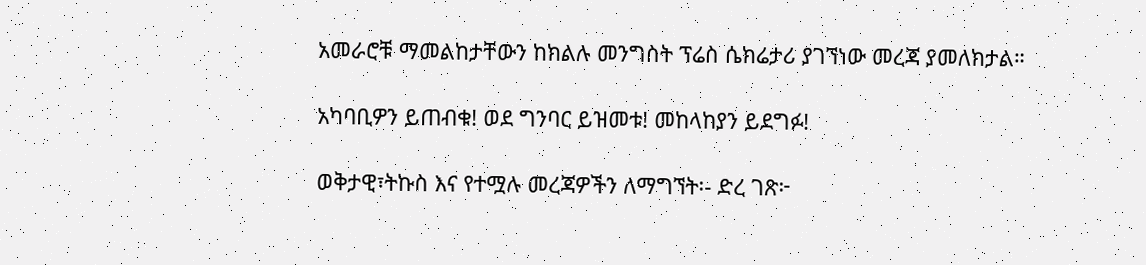አመራሮቹ ማመልከታቸውን ከክልሉ መንግስት ፕሬስ ሴክሬታሪ ያገኘነው መረጃ ያመለክታል።

አካባቢዎን ይጠብቁ! ወደ ግንባር ይዝመቱ! መከላከያን ይደግፉ!

ወቅታዊ፣ትኩስ እና የተሟሉ መረጃዎችን ለማግኘት፡- ድረ ገጽ፦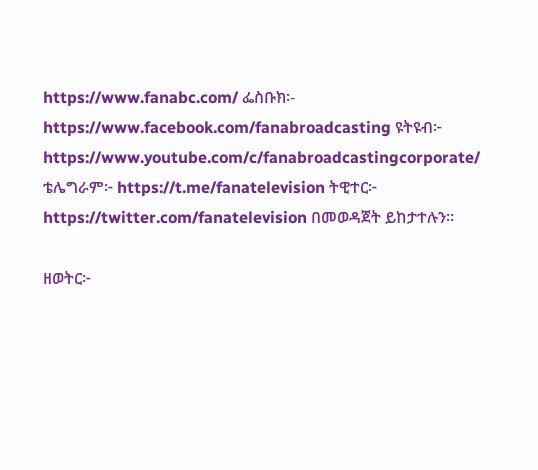https://www.fanabc.com/ ፌስቡክ፡- https://www.facebook.com/fanabroadcasting ዩትዩብ፦ https://www.youtube.com/c/fanabroadcastingcorporate/ ቴሌግራም፦ https://t.me/fanatelevision ትዊተር፦ https://twitter.com/fanatelevision በመወዳጀት ይከታተሉን፡፡

ዘወትር፦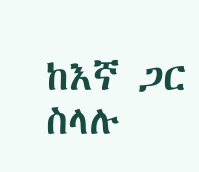ከእኛ ጋር ስላሉ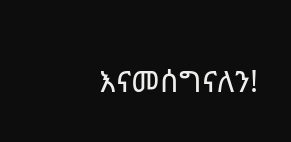እናመሰግናለን!